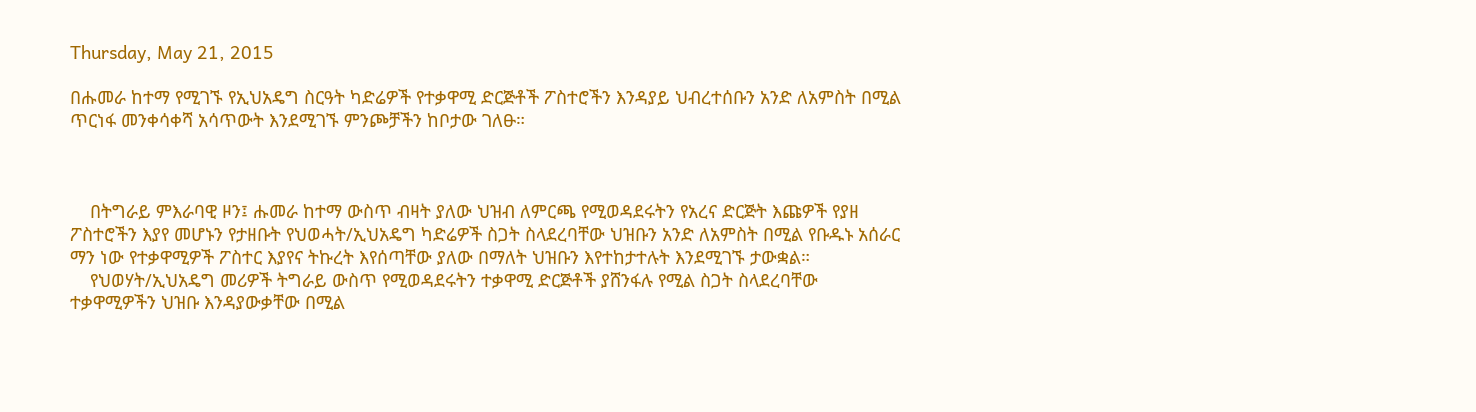Thursday, May 21, 2015

በሑመራ ከተማ የሚገኙ የኢህአዴግ ስርዓት ካድሬዎች የተቃዋሚ ድርጅቶች ፖስተሮችን እንዳያይ ህብረተሰቡን አንድ ለአምስት በሚል ጥርነፋ መንቀሳቀሻ አሳጥውት እንደሚገኙ ምንጮቻችን ከቦታው ገለፁ።



    በትግራይ ምእራባዊ ዞን፤ ሑመራ ከተማ ውስጥ ብዛት ያለው ህዝብ ለምርጫ የሚወዳደሩትን የአረና ድርጅት እጩዎች የያዘ ፖስተሮችን እያየ መሆኑን የታዘቡት የህወሓት/ኢህአዴግ ካድሬዎች ስጋት ስላደረባቸው ህዝቡን አንድ ለአምስት በሚል የቡዱኑ አሰራር ማን ነው የተቃዋሚዎች ፖስተር እያየና ትኩረት እየሰጣቸው ያለው በማለት ህዝቡን እየተከታተሉት እንደሚገኙ ታውቋል።
    የህወሃት/ኢህአዴግ መሪዎች ትግራይ ውስጥ የሚወዳደሩትን ተቃዋሚ ድርጅቶች ያሸንፋሉ የሚል ስጋት ስላደረባቸው ተቃዋሚዎችን ህዝቡ እንዳያውቃቸው በሚል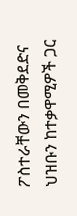ፖስተራቸውን በመቅደድና ህዝቡን ከተቃዋሚዎች ጋር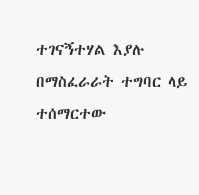ተገናኝተሃል እያሉ በማስፈራራት ተግባር ላይ ተሰማርተው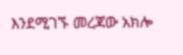እንደሚገኙ መረጃው አክሎ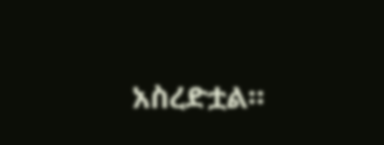አስረድቷል።